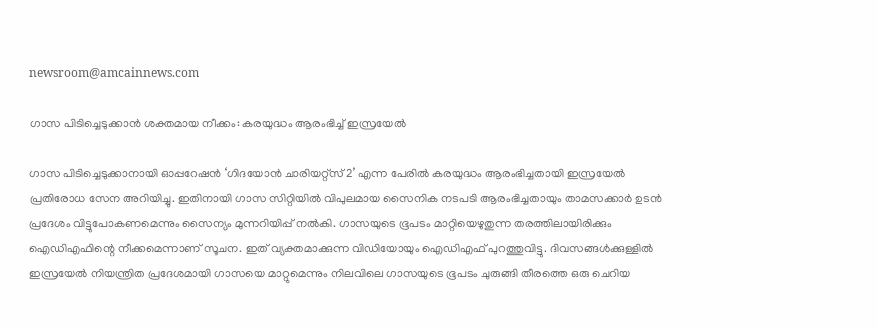newsroom@amcainnews.com

ഗാസ പിടിച്ചെടുക്കാൻ ശക്തമായ നീക്കം: കരയുദ്ധം ആരംഭിച്ച് ഇസ്രയേൽ

ഗാസ പിടിച്ചെടുക്കാനായി ഓപ്പറേഷൻ ‘ഗിദയോൻ ചാരിയറ്റ്സ് 2’ എന്ന പേരിൽ കരയുദ്ധം ആരംഭിച്ചതായി ഇസ്രയേൽ പ്രതിരോധ സേന അറിയിച്ചു. ഇതിനായി ഗാസ സിറ്റിയിൽ വിപുലമായ സൈനിക നടപടി ആരംഭിച്ചതായും താമസക്കാർ ഉടൻ പ്രദേശം വിട്ടുപോകണമെന്നും സൈന്യം മുന്നറിയിപ്പ് നൽകി. ഗാസയുടെ ഭൂപടം മാറ്റിയെഴുതുന്ന തരത്തിലായിരിക്കും ഐഡ‍ിഎഫിന്റെ നീക്കമെന്നാണ് സൂചന. ഇത് വ്യക്തമാക്കുന്ന വിഡിയോയും ഐഡിഎഫ് പുറത്തുവിട്ടു. ദിവസങ്ങൾക്കുള്ളിൽ ഇസ്രയേൽ നിയന്ത്രിത പ്രദേശമായി ഗാസയെ മാറ്റുമെന്നും നിലവിലെ ഗാസയുടെ ഭൂപടം ചുരുങ്ങി തീരത്തെ ഒരു ചെറിയ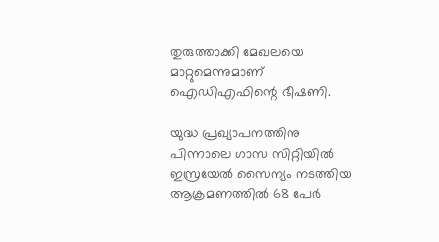തുരുത്താക്കി മേഖലയെ മാറ്റുമെന്നുമാണ് ഐഡിഎഫിന്റെ ഭീഷണി.

യുദ്ധ പ്രഖ്യാപനത്തിനു പിന്നാലെ ഗാസ സിറ്റിയിൽ ഇസ്രയേൽ സൈന്യം നടത്തിയ ആക്രമണത്തിൽ 68 പേർ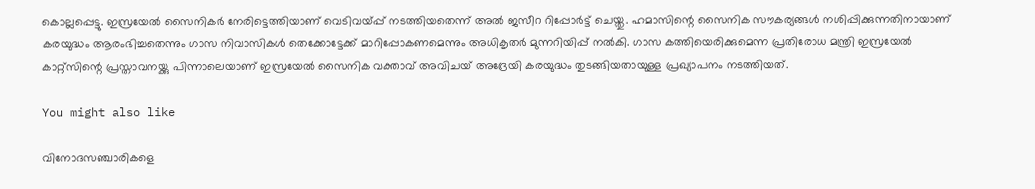കൊല്ലപ്പെട്ടു. ഇസ്രയേൽ സൈനികർ നേരിട്ടെത്തിയാണ് വെടിവയ്പ്പ് നടത്തിയതെന്ന് അൽ ജസീറ റിപ്പോർട്ട് ചെയ്തു. ഹമാസിന്റെ സൈനിക സൗകര്യങ്ങൾ നശിപ്പിക്കുന്നതിനായാണ് കരയുദ്ധം ആരംഭിച്ചതെന്നും ഗാസ നിവാസികൾ തെക്കോട്ടേക്ക് മാറിപ്പോകണമെന്നും അധികൃതർ മുന്നറിയിപ്പ് നൽകി. ഗാസ കത്തിയെരിക്കുമെന്ന പ്രതിരോധ മന്ത്രി ഇസ്രയേൽ കാറ്റ്‌സിന്റെ പ്രസ്താവനയ്ക്കു പിന്നാലെയാണ് ഇസ്രയേൽ സൈനിക വക്താവ് അവിചയ് അദ്രേയി കരയുദ്ധം തുടങ്ങിയതായുള്ള പ്രഖ്യാപനം നടത്തിയത്.

You might also like

വിനോദസഞ്ചാരികളെ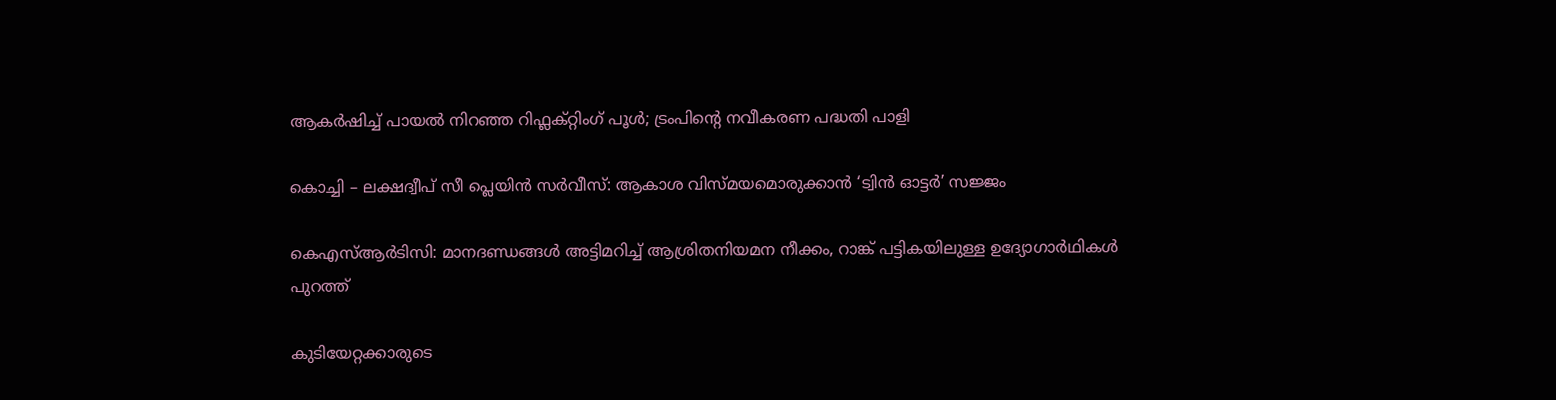ആകർഷിച്ച് പായൽ നിറഞ്ഞ റിഫ്ലക്റ്റിംഗ് പൂൾ; ട്രംപിന്റെ നവീകരണ പദ്ധതി പാളി

കൊച്ചി – ലക്ഷദ്വീപ് സീ പ്ലെയിൻ സർവീസ്: ആകാശ വിസ്മയമൊരുക്കാൻ ‘ട്വിൻ ഓട്ടർ’ സജ്ജം

കെഎസ്ആർടിസി: മാനദണ്ഡങ്ങൾ അട്ടിമറിച്ച് ആശ്രിതനിയമന നീക്കം, റാങ്ക് പട്ടികയിലുള്ള ഉദ്യോഗാർഥികൾ പുറത്ത്

കുടിയേറ്റക്കാരുടെ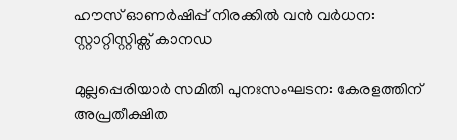ഹൗസ് ഓണർഷിപ്പ് നിരക്കിൽ വൻ വർധന: സ്റ്റാറ്റിസ്റ്റിക്സ് കാനഡ

മുല്ലപ്പെരിയാർ സമിതി പുനഃസംഘടന: കേരളത്തിന് അപ്രതീക്ഷിത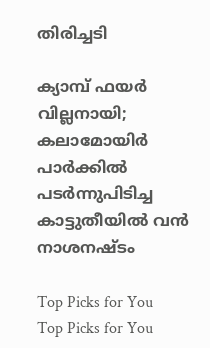തിരിച്ചടി

ക്യാമ്പ് ഫയർ വില്ലനായി; കലാമോയിർ പാർക്കിൽ പടർന്നുപിടിച്ച കാട്ടുതീയിൽ വൻ നാശനഷ്ടം

Top Picks for You
Top Picks for You